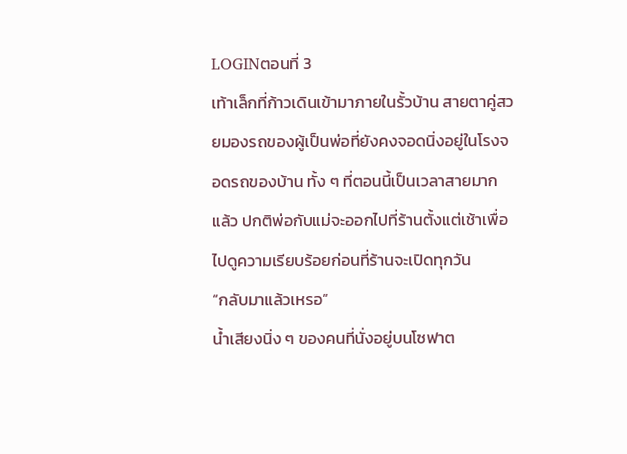LOGINตอนที่ 3
เท้าเล็กที่ก้าวเดินเข้ามาภายในรั้วบ้าน สายตาคู่สวยมองรถของผู้เป็นพ่อที่ยังคงจอดนิ่งอยู่ในโรงจอดรถของบ้าน ทั้ง ๆ ที่ตอนนี้เป็นเวลาสายมากแล้ว ปกติพ่อกับแม่จะออกไปที่ร้านตั้งแต่เช้าเพื่อไปดูความเรียบร้อยก่อนที่ร้านจะเปิดทุกวัน
“กลับมาแล้วเหรอ”
น้ำเสียงนิ่ง ๆ ของคนที่นั่งอยู่บนโซฟาต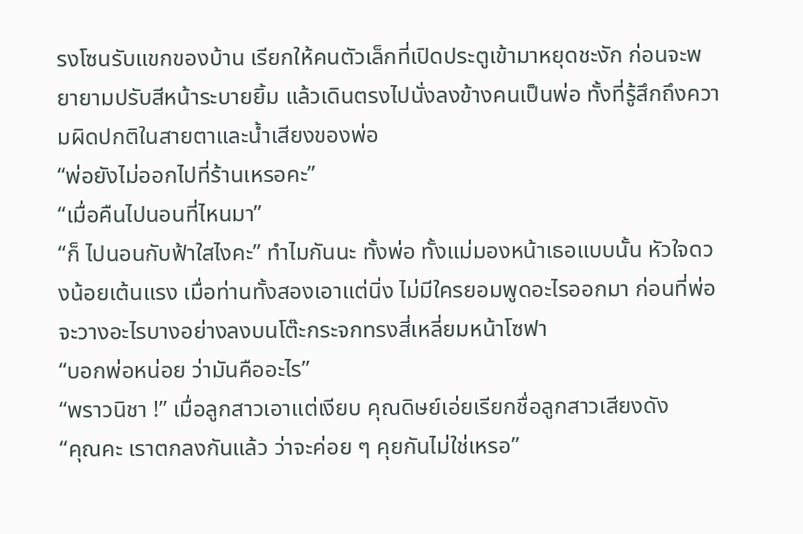รงโซนรับแขกของบ้าน เรียกให้คนตัวเล็กที่เปิดประตูเข้ามาหยุดชะงัก ก่อนจะพยายามปรับสีหน้าระบายยิ้ม แล้วเดินตรงไปนั่งลงข้างคนเป็นพ่อ ทั้งที่รู้สึกถึงความผิดปกติในสายตาและน้ำเสียงของพ่อ
“พ่อยังไม่ออกไปที่ร้านเหรอคะ”
“เมื่อคืนไปนอนที่ไหนมา”
“ก็ ไปนอนกับฟ้าใสไงคะ” ทำไมกันนะ ทั้งพ่อ ทั้งแม่มองหน้าเธอแบบนั้น หัวใจดวงน้อยเต้นแรง เมื่อท่านทั้งสองเอาแต่นิ่ง ไม่มีใครยอมพูดอะไรออกมา ก่อนที่พ่อจะวางอะไรบางอย่างลงบนโต๊ะกระจกทรงสี่เหลี่ยมหน้าโซฟา
“บอกพ่อหน่อย ว่ามันคืออะไร”
“พราวนิชา !” เมื่อลูกสาวเอาแต่เงียบ คุณดิษย์เอ่ยเรียกชื่อลูกสาวเสียงดัง
“คุณคะ เราตกลงกันแล้ว ว่าจะค่อย ๆ คุยกันไม่ใช่เหรอ”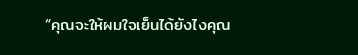“คุณจะให้ผมใจเย็นได้ยังไงคุณ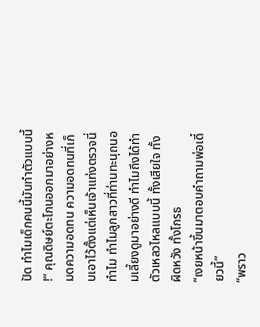ปัด ทำไมเด็กคนนี้มันทำตัวแบบนี้ !” คุณดิษย์ตะโกนออกมาอย่างหมดความอดทน ความอดทนที่เก็บเอาไว้ตั้งแต่เห็นเจ้าแท่งตรวจนี่ ทำไม ทำไมลูกสาวที่ท่านทะนุถนอมเลี้ยงดูมาอย่างดี ทำไมถึงได้ทำตัวเหลวไหลแบบนี้ ทั้งเสียใจ ทั้งผิดหวัง ทั้งโกรธ
“เงยหน้าขึ้นมาตอบคำถามพ่อเดี๋ยวนี้”
“พราว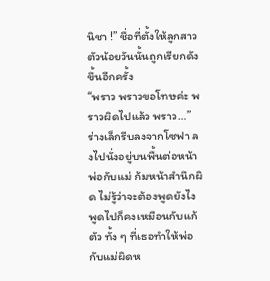นิชา !” ชื่อที่ตั้งให้ลูกสาวตัวน้อยวันนั้นถูกเรียกดังขึ้นอีกครั้ง
“พราว พราวขอโทษค่ะ พราวผิดไปแล้ว พราว…” ร่างเล็กรีบลงจากโซฟา ลงไปนั่งอยู่บนพื้นต่อหน้าพ่อกับแม่ ก้มหน้าสำนึกผิด ไม่รู้ว่าจะต้องพูดยังไง พูดไปก็คงเหมือนกับแก้ตัว ทั้ง ๆ ที่เธอทำให้พ่อกับแม่ผิดห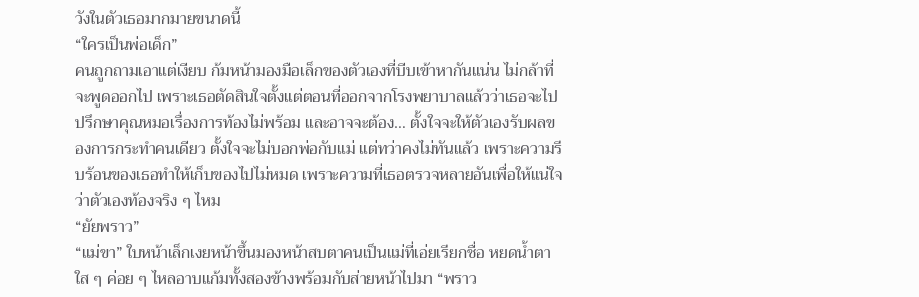วังในตัวเธอมากมายขนาดนี้
“ใครเป็นพ่อเด็ก”
คนถูกถามเอาแต่เงียบ ก้มหน้ามองมือเล็กของตัวเองที่บีบเข้าหากันแน่น ไม่กล้าที่จะพูดออกไป เพราะเธอตัดสินใจตั้งแต่ตอนที่ออกจากโรงพยาบาลแล้วว่าเธอจะไปปรึกษาคุณหมอเรื่องการท้องไม่พร้อม และอาจจะต้อง… ตั้งใจจะให้ตัวเองรับผลของการกระทำคนเดียว ตั้งใจจะไม่บอกพ่อกับแม่ แต่ทว่าคงไม่ทันแล้ว เพราะความรีบร้อนของเธอทำให้เก็บของไปไม่หมด เพราะความที่เธอตรวจหลายอันเพื่อให้แน่ใจว่าตัวเองท้องจริง ๆ ไหม
“ยัยพราว”
“แม่ขา” ใบหน้าเล็กเงยหน้าขึ้นมองหน้าสบตาคนเป็นแม่ที่เอ่ยเรียกชื่อ หยดน้ำตาใส ๆ ค่อย ๆ ไหลอาบแก้มทั้งสองข้างพร้อมกับส่ายหน้าไปมา “พราว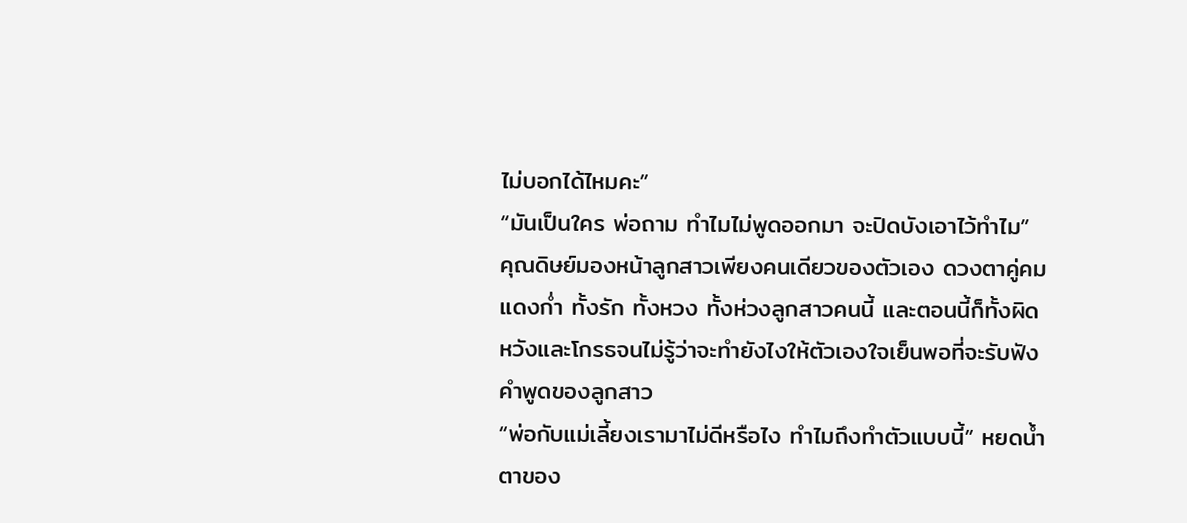ไม่บอกได้ไหมคะ”
“มันเป็นใคร พ่อถาม ทำไมไม่พูดออกมา จะปิดบังเอาไว้ทำไม”
คุณดิษย์มองหน้าลูกสาวเพียงคนเดียวของตัวเอง ดวงตาคู่คมแดงก่ำ ทั้งรัก ทั้งหวง ทั้งห่วงลูกสาวคนนี้ และตอนนี้ก็ทั้งผิดหวังและโกรธจนไม่รู้ว่าจะทำยังไงให้ตัวเองใจเย็นพอที่จะรับฟังคำพูดของลูกสาว
“พ่อกับแม่เลี้ยงเรามาไม่ดีหรือไง ทำไมถึงทำตัวแบบนี้” หยดน้ำตาของ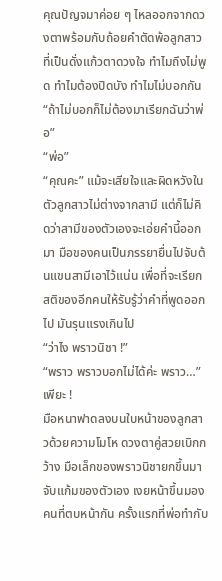คุณปัญจมาค่อย ๆ ไหลออกจากดวงตาพร้อมกับถ้อยคำตัดพ้อลูกสาวที่เป็นดั่งแก้วตาดวงใจ ทำไมถึงไม่พูด ทำไมต้องปิดบัง ทำไมไม่บอกกัน
“ถ้าไม่บอกก็ไม่ต้องมาเรียกฉันว่าพ่อ”
“พ่อ”
“คุณคะ” แม้จะเสียใจและผิดหวังในตัวลูกสาวไม่ต่างจากสามี แต่ก็ไม่คิดว่าสามีของตัวเองจะเอ่ยคำนี้ออกมา มือของคนเป็นภรรยายื่นไปจับต้นแขนสามีเอาไว้แน่น เพื่อที่จะเรียกสติของอีกคนให้รับรู้ว่าคำที่พูดออกไป มันรุนแรงเกินไป
“ว่าไง พราวนิชา !”
“พราว พราวบอกไม่ได้ค่ะ พราว…”
เพียะ !
มือหนาฟาดลงบนใบหน้าของลูกสาวด้วยความโมโห ดวงตาคู่สวยเบิกกว้าง มือเล็กของพราวนิชายกขึ้นมาจับแก้มของตัวเอง เงยหน้าขึ้นมองคนที่ตบหน้ากัน ครั้งแรกที่พ่อทำกับ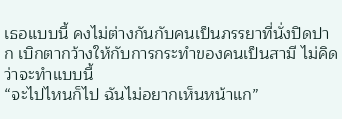เธอแบบนี้ คงไม่ต่างกันกับคนเป็นภรรยาที่นั่งปิดปาก เบิกตากว้างให้กับการกระทำของคนเป็นสามี ไม่คิดว่าจะทำแบบนี้
“จะไปไหนก็ไป ฉันไม่อยากเห็นหน้าแก”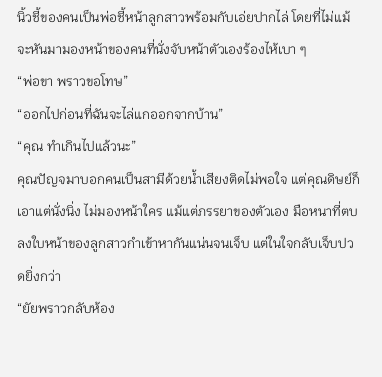นิ้วชี้ของคนเป็นพ่อชี้หน้าลูกสาวพร้อมกับเอ่ยปากไล่ โดยที่ไม่แม้จะหันมามองหน้าของคนที่นั่งจับหน้าตัวเองร้องไห้เบา ๆ
“พ่อขา พราวขอโทษ”
“ออกไปก่อนที่ฉันจะไล่แกออกจากบ้าน”
“คุณ ทำเกินไปแล้วนะ”
คุณปัญจมาบอกคนเป็นสามีด้วยน้ำเสียงติดไม่พอใจ แต่คุณดิษย์ก็เอาแต่นั่งนิ่ง ไม่มองหน้าใคร แม้แต่ภรรยาของตัวเอง มือหนาที่ตบลงใบหน้าของลูกสาวกำเข้าหากันแน่นจนเจ็บ แต่ในใจกลับเจ็บปวดยิ่งกว่า
“ยัยพราวกลับห้อง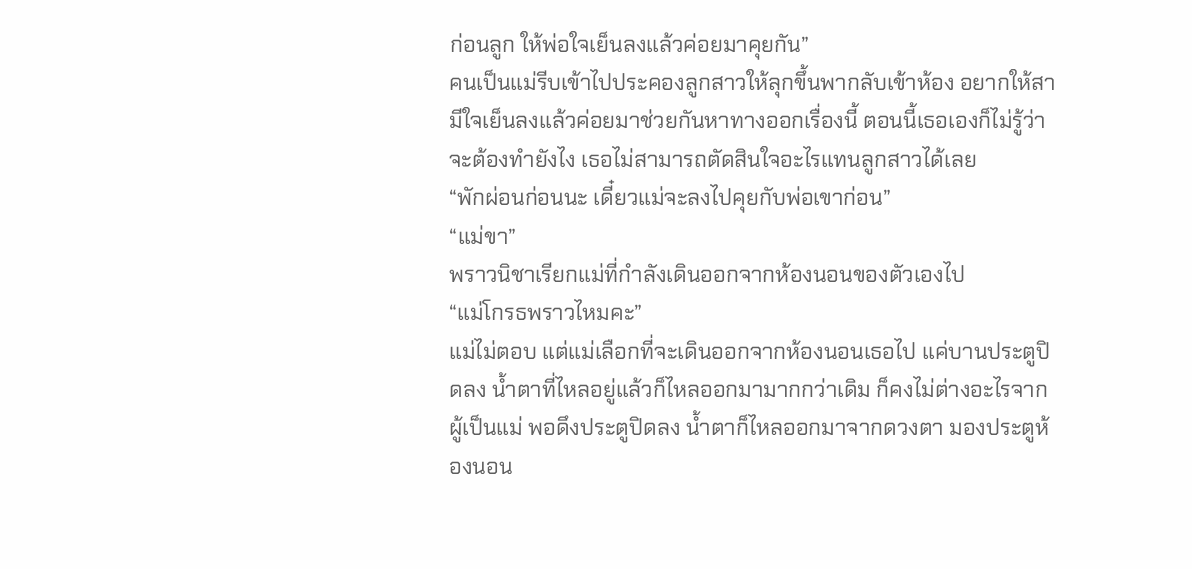ก่อนลูก ให้พ่อใจเย็นลงแล้วค่อยมาคุยกัน”
คนเป็นแม่รีบเข้าไปประคองลูกสาวให้ลุกขึ้นพากลับเข้าห้อง อยากให้สามีใจเย็นลงแล้วค่อยมาช่วยกันหาทางออกเรื่องนี้ ตอนนี้เธอเองก็ไม่รู้ว่าจะต้องทำยังไง เธอไม่สามารถตัดสินใจอะไรแทนลูกสาวได้เลย
“พักผ่อนก่อนนะ เดี๋ยวแม่จะลงไปคุยกับพ่อเขาก่อน”
“แม่ขา”
พราวนิชาเรียกแม่ที่กำลังเดินออกจากห้องนอนของตัวเองไป
“แม่โกรธพราวไหมคะ”
แม่ไม่ตอบ แต่แม่เลือกที่จะเดินออกจากห้องนอนเธอไป แค่บานประตูปิดลง น้ำตาที่ไหลอยู่แล้วก็ไหลออกมามากกว่าเดิม ก็คงไม่ต่างอะไรจากผู้เป็นแม่ พอดึงประตูปิดลง น้ำตาก็ไหลออกมาจากดวงตา มองประตูห้องนอน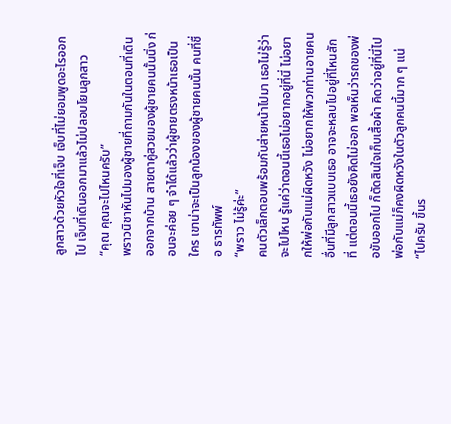ลูกสาวด้วยหัวใจที่เจ็บ เจ็บที่ไม่ยอมพูดอะไรออกไป เจ็บที่เดินออกมาแล้วไม่ปลอบโยนลูกสาว
“คุณ คุณจะไปไหนครับ”
พราวนิชาหันไปมองผู้ชายที่ถามกันในตอนที่เดินออกจากบ้าน สายตาคู่สวยมองผู้ชายคนนั้นนิ่ง ก่อนจะค่อย ๆ จำได้แล้วว่าผู้ชายตรงหน้าเธอเป็นใคร เขาน่าจะเป็นลูกน้องของผู้ชายคนนั้น คนที่ชื่อ ธารทัพพ์
“พราว ไม่รู้ค่ะ”
คนตัวเล็กตอบพร้อมกับส่ายหน้าไปมา เธอไม่รู้ว่าจะไปไหน รู้แค่ว่าตอนนี้เธอไม่อยากอยู่ที่นี่ ไม่อยากให้พ่อกับแม่ผิดหวัง ไม่อยากให้พวกท่านอายคนอื่นที่มีลูกสาวแบบเธอ อาจจะหลบไปอยู่ที่ไหนสักที่ แต่ตอนนี้เธอยังคิดไม่ออก พอเห็นว่ารถของพ่อขับออกไป ก็ตัดสินใจเก็บเสื้อผ้า คิดว่าอยู่ที่นี่ไป พ่อกับแม่ก็คงผิดหวังในตัวลูกคนนี้มาก ๆ แน่
“ไปครับ ขึ้นร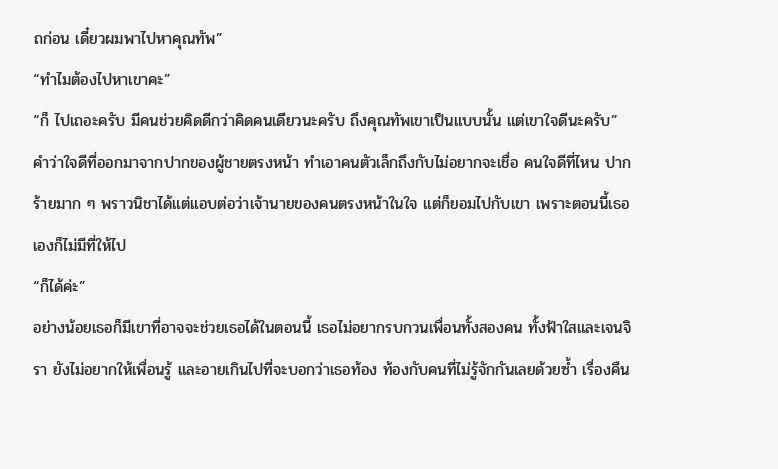ถก่อน เดี๋ยวผมพาไปหาคุณทัพ”
“ทำไมต้องไปหาเขาคะ”
“ก็ ไปเถอะครับ มีคนช่วยคิดดีกว่าคิดคนเดียวนะครับ ถึงคุณทัพเขาเป็นแบบนั้น แต่เขาใจดีนะครับ”
คำว่าใจดีที่ออกมาจากปากของผู้ชายตรงหน้า ทำเอาคนตัวเล็กถึงกับไม่อยากจะเชื่อ คนใจดีที่ไหน ปากร้ายมาก ๆ พราวนิชาได้แต่แอบต่อว่าเจ้านายของคนตรงหน้าในใจ แต่ก็ยอมไปกับเขา เพราะตอนนี้เธอเองก็ไม่มีที่ให้ไป
“ก็ได้ค่ะ”
อย่างน้อยเธอก็มีเขาที่อาจจะช่วยเธอได้ในตอนนี้ เธอไม่อยากรบกวนเพื่อนทั้งสองคน ทั้งฟ้าใสและเจนจิรา ยังไม่อยากให้เพื่อนรู้ และอายเกินไปที่จะบอกว่าเธอท้อง ท้องกับคนที่ไม่รู้จักกันเลยด้วยซ้ำ เรื่องคืน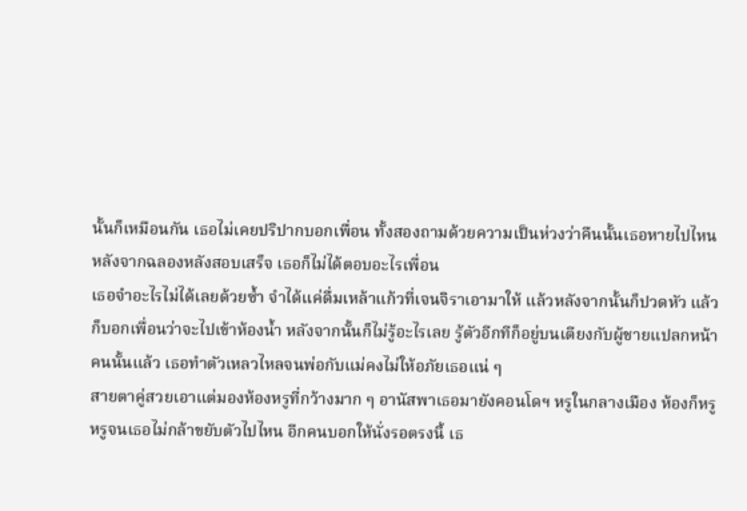นั้นก็เหมือนกัน เธอไม่เคยปริปากบอกเพื่อน ทั้งสองถามด้วยความเป็นห่วงว่าคืนนั้นเธอหายไปไหนหลังจากฉลองหลังสอบเสร็จ เธอก็ไม่ได้ตอบอะไรเพื่อน
เธอจำอะไรไม่ได้เลยด้วยซ้ำ จำได้แค่ดื่มเหล้าแก้วที่เจนจิราเอามาให้ แล้วหลังจากนั้นก็ปวดหัว แล้วก็บอกเพื่อนว่าจะไปเข้าห้องน้ำ หลังจากนั้นก็ไม่รู้อะไรเลย รู้ตัวอีกทีก็อยู่บนเตียงกับผู้ชายแปลกหน้าคนนั้นแล้ว เธอทำตัวเหลวไหลจนพ่อกับแม่คงไม่ให้อภัยเธอแน่ ๆ
สายตาคู่สวยเอาแต่มองห้องหรูที่กว้างมาก ๆ อานัสพาเธอมายังคอนโดฯ หรูในกลางเมือง ห้องก็หรู หรูจนเธอไม่กล้าขยับตัวไปไหน อีกคนบอกให้นั่งรอตรงนี้ เธ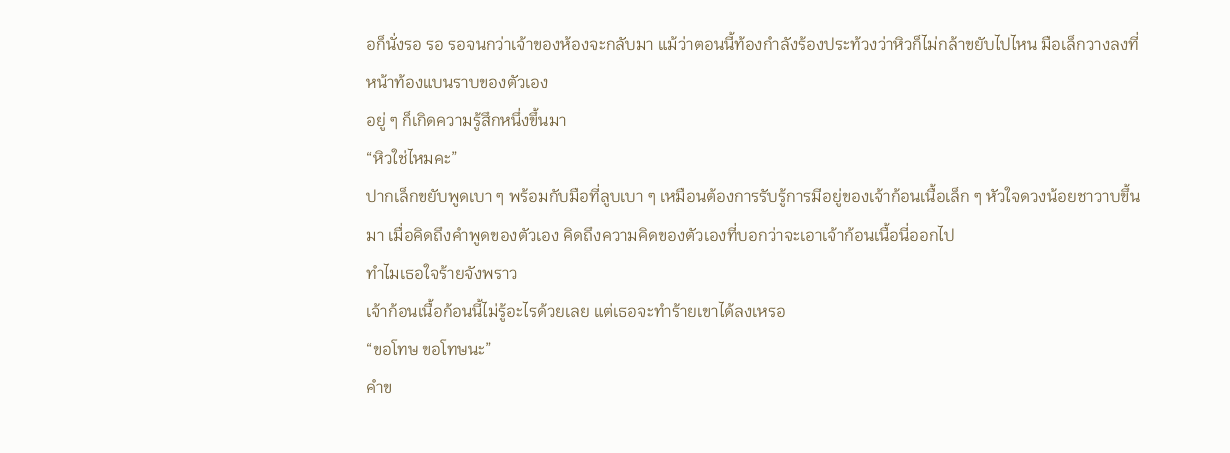อก็นั่งรอ รอ รอจนกว่าเจ้าของห้องจะกลับมา แม้ว่าตอนนี้ท้องกำลังร้องประท้วงว่าหิวก็ไม่กล้าขยับไปไหน มือเล็กวางลงที่หน้าท้องแบนราบของตัวเอง
อยู่ ๆ ก็เกิดความรู้สึกหนึ่งขึ้นมา
“หิวใช่ไหมคะ”
ปากเล็กขยับพูดเบา ๆ พร้อมกับมือที่ลูบเบา ๆ เหมือนต้องการรับรู้การมีอยู่ของเจ้าก้อนเนื้อเล็ก ๆ หัวใจดวงน้อยชาวาบขึ้นมา เมื่อคิดถึงคำพูดของตัวเอง คิดถึงความคิดของตัวเองที่บอกว่าจะเอาเจ้าก้อนเนื้อนี่ออกไป
ทำไมเธอใจร้ายจังพราว
เจ้าก้อนเนื้อก้อนนี้ไม่รู้อะไรด้วยเลย แต่เธอจะทำร้ายเขาได้ลงเหรอ
“ขอโทษ ขอโทษนะ”
คำข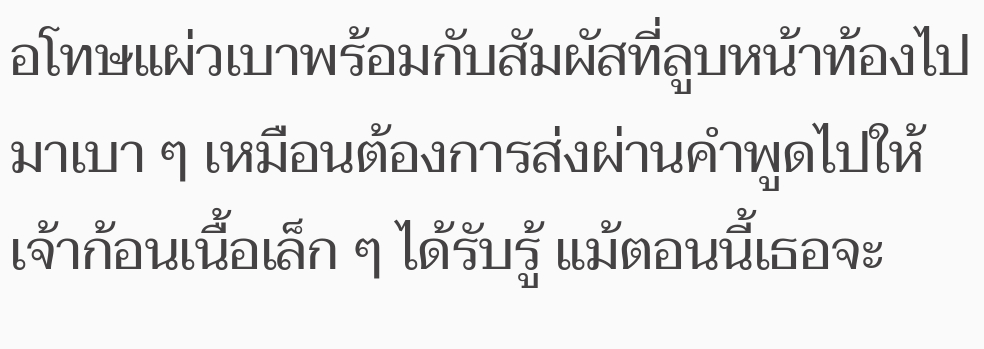อโทษแผ่วเบาพร้อมกับสัมผัสที่ลูบหน้าท้องไปมาเบา ๆ เหมือนต้องการส่งผ่านคำพูดไปให้เจ้าก้อนเนื้อเล็ก ๆ ได้รับรู้ แม้ตอนนี้เธอจะ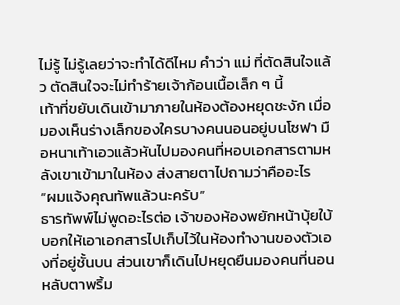ไม่รู้ ไม่รู้เลยว่าจะทำได้ดีไหม คำว่า แม่ ที่ตัดสินใจแล้ว ตัดสินใจจะไม่ทำร้ายเจ้าก้อนเนื้อเล็ก ๆ นี้
เท้าที่ขยับเดินเข้ามาภายในห้องต้องหยุดชะงัก เมื่อมองเห็นร่างเล็กของใครบางคนนอนอยู่บนโซฟา มือหนาเท้าเอวแล้วหันไปมองคนที่หอบเอกสารตามหลังเขาเข้ามาในห้อง ส่งสายตาไปถามว่าคืออะไร
“ผมแจ้งคุณทัพแล้วนะครับ”
ธารทัพพ์ไม่พูดอะไรต่อ เจ้าของห้องพยักหน้าบุ้ยใบ้บอกให้เอาเอกสารไปเก็บไว้ในห้องทำงานของตัวเองที่อยู่ชั้นบน ส่วนเขาก็เดินไปหยุดยืนมองคนที่นอนหลับตาพริ้ม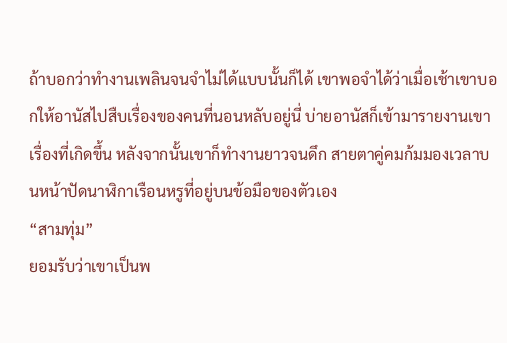ถ้าบอกว่าทำงานเพลินจนจำไม่ได้แบบนั้นก็ได้ เขาพอจำได้ว่าเมื่อเช้าเขาบอกให้อานัสไปสืบเรื่องของคนที่นอนหลับอยู่นี่ บ่ายอานัสก็เข้ามารายงานเขาเรื่องที่เกิดขึ้น หลังจากนั้นเขาก็ทำงานยาวจนดึก สายตาคู่คมก้มมองเวลาบนหน้าปัดนาฬิกาเรือนหรูที่อยู่บนข้อมือของตัวเอง
“สามทุ่ม”
ยอมรับว่าเขาเป็นพ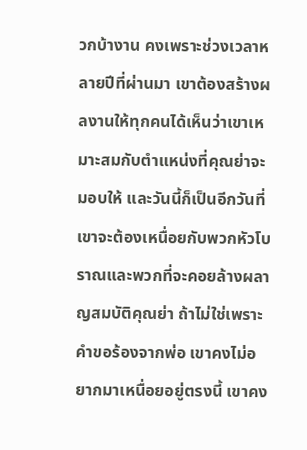วกบ้างาน คงเพราะช่วงเวลาหลายปีที่ผ่านมา เขาต้องสร้างผลงานให้ทุกคนได้เห็นว่าเขาเหมาะสมกับตำแหน่งที่คุณย่าจะมอบให้ และวันนี้ก็เป็นอีกวันที่เขาจะต้องเหนื่อยกับพวกหัวโบราณและพวกที่จะคอยล้างผลาญสมบัติคุณย่า ถ้าไม่ใช่เพราะคำขอร้องจากพ่อ เขาคงไม่อยากมาเหนื่อยอยู่ตรงนี้ เขาคง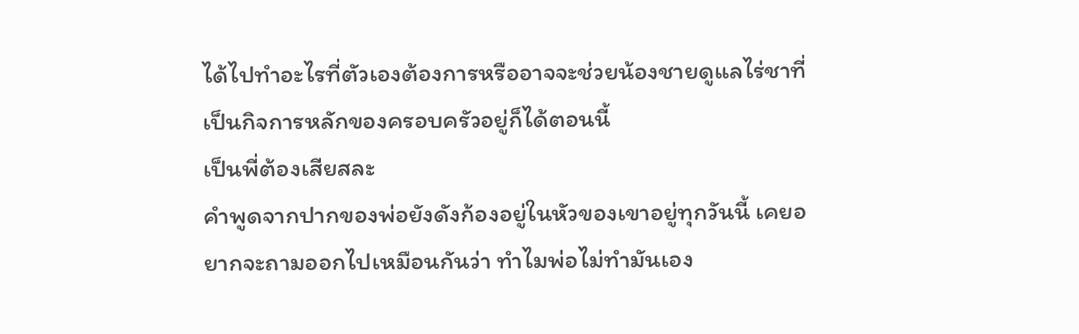ได้ไปทำอะไรที่ตัวเองต้องการหรืออาจจะช่วยน้องชายดูแลไร่ชาที่เป็นกิจการหลักของครอบครัวอยู่ก็ได้ตอนนี้
เป็นพี่ต้องเสียสละ
คำพูดจากปากของพ่อยังดังก้องอยู่ในหัวของเขาอยู่ทุกวันนี้ เคยอยากจะถามออกไปเหมือนกันว่า ทำไมพ่อไม่ทำมันเอง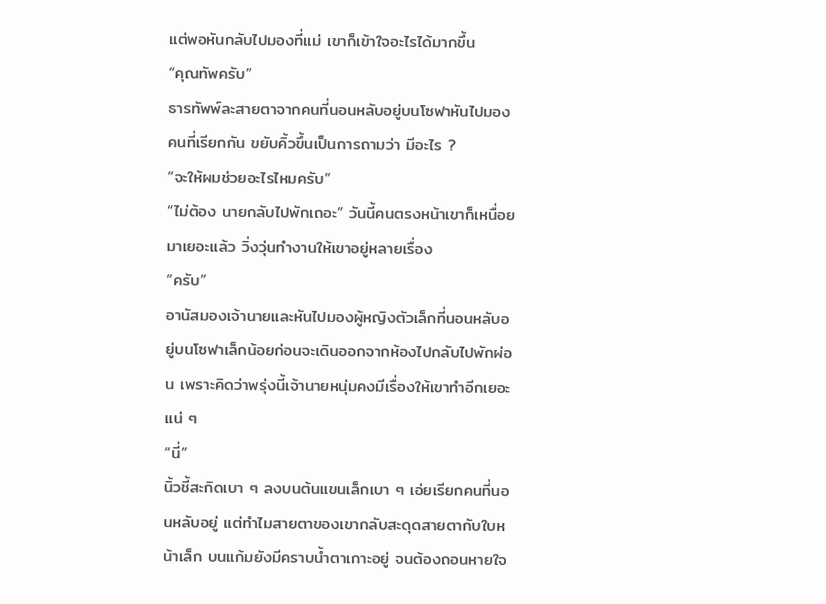แต่พอหันกลับไปมองที่แม่ เขาก็เข้าใจอะไรได้มากขึ้น
“คุณทัพครับ”
ธารทัพพ์ละสายตาจากคนที่นอนหลับอยู่บนโซฟาหันไปมองคนที่เรียกกัน ขยับคิ้วขึ้นเป็นการถามว่า มีอะไร ?
“จะให้ผมช่วยอะไรไหมครับ”
“ไม่ต้อง นายกลับไปพักเถอะ” วันนี้คนตรงหน้าเขาก็เหนื่อยมาเยอะแล้ว วิ่งวุ่นทำงานให้เขาอยู่หลายเรื่อง
“ครับ”
อานัสมองเจ้านายและหันไปมองผู้หญิงตัวเล็กที่นอนหลับอยู่บนโซฟาเล็กน้อยก่อนจะเดินออกจากห้องไปกลับไปพักผ่อน เพราะคิดว่าพรุ่งนี้เจ้านายหนุ่มคงมีเรื่องให้เขาทำอีกเยอะแน่ ๆ
“นี่”
นิ้วชี้สะกิดเบา ๆ ลงบนต้นแขนเล็กเบา ๆ เอ่ยเรียกคนที่นอนหลับอยู่ แต่ทำไมสายตาของเขากลับสะดุดสายตากับใบหน้าเล็ก บนแก้มยังมีคราบน้ำตาเกาะอยู่ จนต้องถอนหายใจ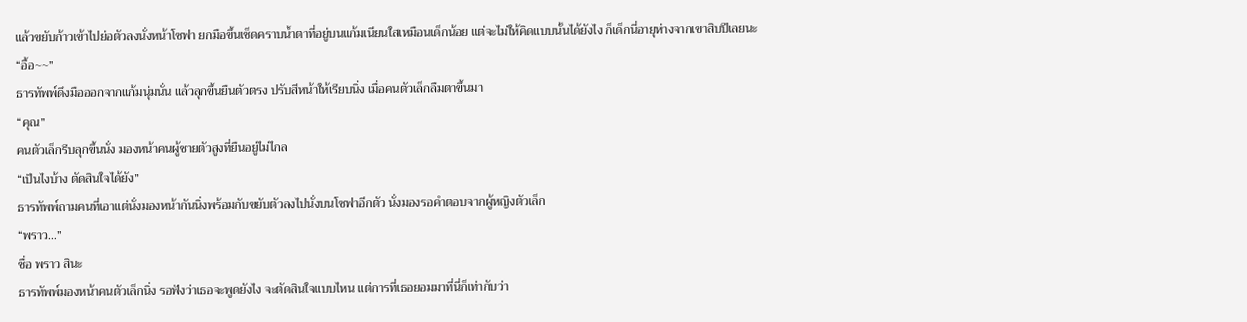แล้วขยับก้าวเข้าไปย่อตัวลงนั่งหน้าโซฟา ยกมือขึ้นเช็ดคราบน้ำตาที่อยู่บนแก้มเนียนใสเหมือนเด็กน้อย แต่จะไม่ให้คิดแบบนั้นได้ยังไง ก็เด็กนี่อายุห่างจากเขาสิบปีเลยนะ
“อื้อ~~”
ธารทัพพ์ดึงมือออกจากแก้มนุ่มนั่น แล้วลุกขึ้นยืนตัวตรง ปรับสีหน้าให้เรียบนิ่ง เมื่อคนตัวเล็กลืมตาขึ้นมา
“คุณ”
คนตัวเล็กรีบลุกขึ้นนั่ง มองหน้าคนผู้ชายตัวสูงที่ยืนอยู่ไม่ไกล
“เป็นไงบ้าง ตัดสินใจได้ยัง”
ธารทัพพ์ถามคนที่เอาแต่นั่งมองหน้ากันนิ่งพร้อมกับขยับตัวลงไปนั่งบนโซฟาอีกตัว นั่งมองรอคำตอบจากผู้หญิงตัวเล็ก
“พราว…”
ชื่อ พราว สินะ
ธารทัพพ์มองหน้าคนตัวเล็กนิ่ง รอฟังว่าเธอจะพูดยังไง จะตัดสินใจแบบไหน แต่การที่เธอยอมมาที่นี่ก็เท่ากับว่า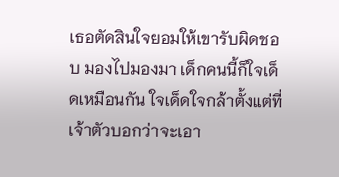เธอตัดสินใจยอมให้เขารับผิดชอบ มองไปมองมา เด็กคนนี้ก็ใจเด็ดเหมือนกัน ใจเด็ดใจกล้าตั้งแต่ที่เจ้าตัวบอกว่าจะเอา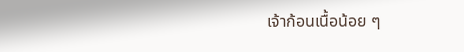เจ้าก้อนเนื้อน้อย ๆ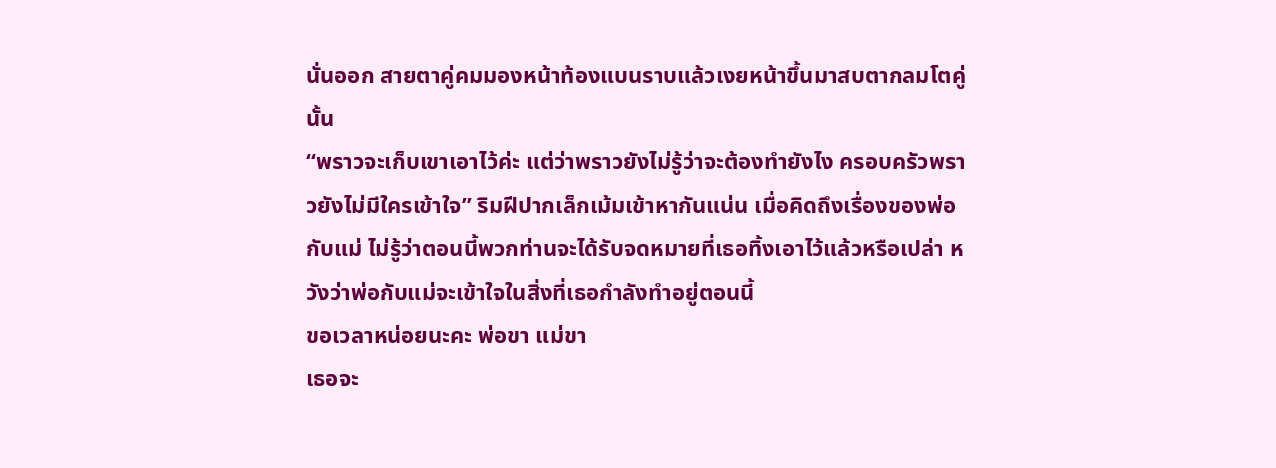นั่นออก สายตาคู่คมมองหน้าท้องแบนราบแล้วเงยหน้าขึ้นมาสบตากลมโตคู่นั้น
“พราวจะเก็บเขาเอาไว้ค่ะ แต่ว่าพราวยังไม่รู้ว่าจะต้องทำยังไง ครอบครัวพราวยังไม่มีใครเข้าใจ” ริมฝีปากเล็กเม้มเข้าหากันแน่น เมื่อคิดถึงเรื่องของพ่อกับแม่ ไม่รู้ว่าตอนนี้พวกท่านจะได้รับจดหมายที่เธอทิ้งเอาไว้แล้วหรือเปล่า หวังว่าพ่อกับแม่จะเข้าใจในสิ่งที่เธอกำลังทำอยู่ตอนนี้
ขอเวลาหน่อยนะคะ พ่อขา แม่ขา
เธอจะ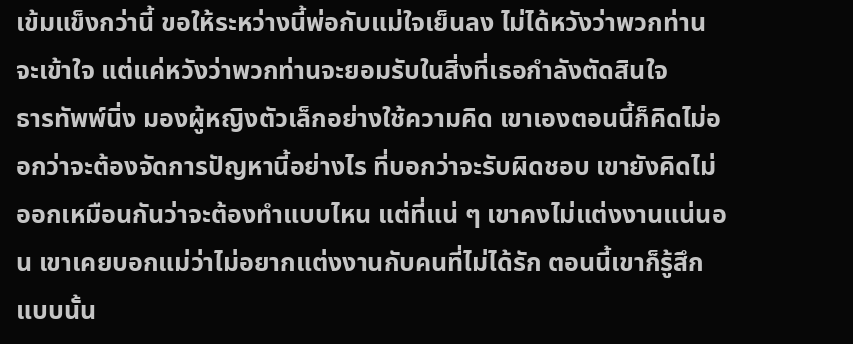เข้มแข็งกว่านี้ ขอให้ระหว่างนี้พ่อกับแม่ใจเย็นลง ไม่ได้หวังว่าพวกท่านจะเข้าใจ แต่แค่หวังว่าพวกท่านจะยอมรับในสิ่งที่เธอกำลังตัดสินใจ
ธารทัพพ์นิ่ง มองผู้หญิงตัวเล็กอย่างใช้ความคิด เขาเองตอนนี้ก็คิดไม่ออกว่าจะต้องจัดการปัญหานี้อย่างไร ที่บอกว่าจะรับผิดชอบ เขายังคิดไม่ออกเหมือนกันว่าจะต้องทำแบบไหน แต่ที่แน่ ๆ เขาคงไม่แต่งงานแน่นอน เขาเคยบอกแม่ว่าไม่อยากแต่งงานกับคนที่ไม่ได้รัก ตอนนี้เขาก็รู้สึกแบบนั้น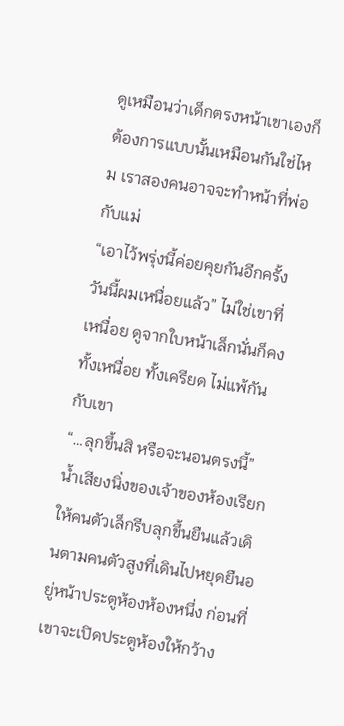ดูเหมือนว่าเด็กตรงหน้าเขาเองก็ต้องการแบบนั้นเหมือนกันใช่ไหม เราสองคนอาจจะทำหน้าที่พ่อกับแม่
“เอาไว้พรุ่งนี้ค่อยคุยกันอีกครั้ง วันนี้ผมเหนื่อยแล้ว” ไม่ใช่เขาที่เหนื่อย ดูจากใบหน้าเล็กนั่นก็คงทั้งเหนื่อย ทั้งเครียด ไม่แพ้กันกับเขา
“…ลุกขึ้นสิ หรือจะนอนตรงนี้” น้ำเสียงนิ่งของเจ้าของห้องเรียกให้คนตัวเล็กรีบลุกขึ้นยืนแล้วเดินตามคนตัวสูงที่เดินไปหยุดยืนอยู่หน้าประตูห้องห้องหนึ่ง ก่อนที่เขาจะเปิดประตูห้องให้กว้าง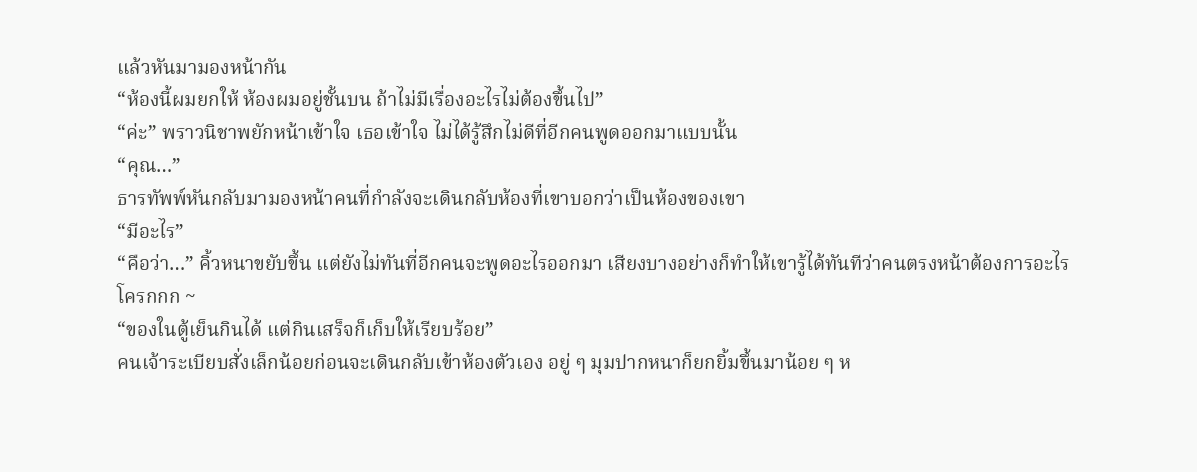แล้วหันมามองหน้ากัน
“ห้องนี้ผมยกให้ ห้องผมอยู่ชั้นบน ถ้าไม่มีเรื่องอะไรไม่ต้องขึ้นไป”
“ค่ะ” พราวนิชาพยักหน้าเข้าใจ เธอเข้าใจ ไม่ได้รู้สึกไม่ดีที่อีกคนพูดออกมาแบบนั้น
“คุณ…”
ธารทัพพ์หันกลับมามองหน้าคนที่กำลังจะเดินกลับห้องที่เขาบอกว่าเป็นห้องของเขา
“มีอะไร”
“คือว่า…” คิ้วหนาขยับขึ้น แต่ยังไม่ทันที่อีกคนจะพูดอะไรออกมา เสียงบางอย่างก็ทำให้เขารู้ได้ทันทีว่าคนตรงหน้าต้องการอะไร
โครกกก ~
“ของในตู้เย็นกินได้ แต่กินเสร็จก็เก็บให้เรียบร้อย”
คนเจ้าระเบียบสั่งเล็กน้อยก่อนจะเดินกลับเข้าห้องตัวเอง อยู่ ๆ มุมปากหนาก็ยกยิ้มขึ้นมาน้อย ๆ ห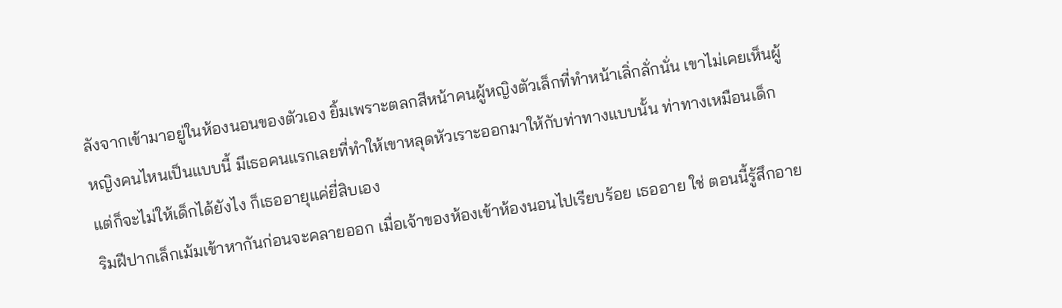ลังจากเข้ามาอยู่ในห้องนอนของตัวเอง ยิ้มเพราะตลกสีหน้าคนผู้หญิงตัวเล็กที่ทำหน้าเลิ่กลั่กนั่น เขาไม่เคยเห็นผู้หญิงคนไหนเป็นแบบนี้ มีเธอคนแรกเลยที่ทำให้เขาหลุดหัวเราะออกมาให้กับท่าทางแบบนั้น ท่าทางเหมือนเด็ก แต่ก็จะไม่ให้เด็กได้ยังไง ก็เธออายุแค่ยี่สิบเอง
ริมฝีปากเล็กเม้มเข้าหากันก่อนจะคลายออก เมื่อเจ้าของห้องเข้าห้องนอนไปเรียบร้อย เธออาย ใช่ ตอนนี้รู้สึกอาย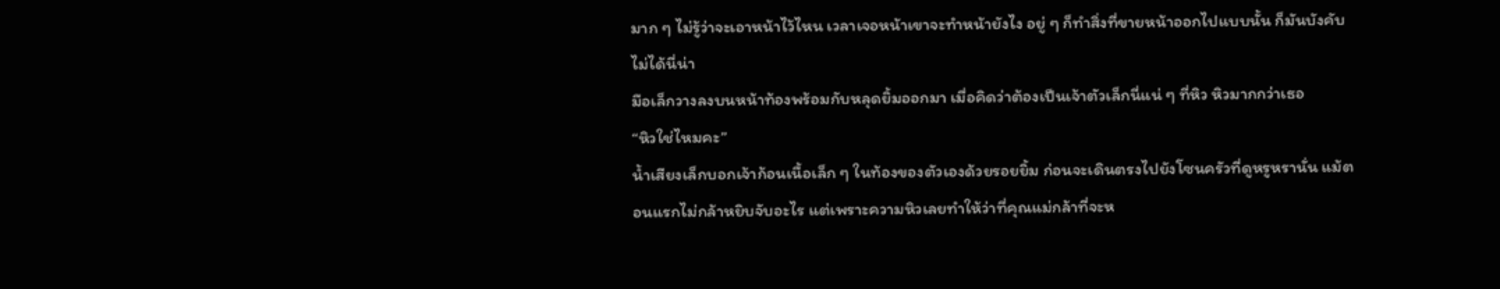มาก ๆ ไม่รู้ว่าจะเอาหน้าไว้ไหน เวลาเจอหน้าเขาจะทำหน้ายังไง อยู่ ๆ ก็ทำสิ่งที่ขายหน้าออกไปแบบนั้น ก็มันบังคับไม่ได้นี่น่า
มือเล็กวางลงบนหน้าท้องพร้อมกับหลุดยิ้มออกมา เมื่อคิดว่าต้องเป็นเจ้าตัวเล็กนี่แน่ ๆ ที่หิว หิวมากกว่าเธอ
“หิวใช่ไหมคะ”
น้ำเสียงเล็กบอกเจ้าก้อนเนื้อเล็ก ๆ ในท้องของตัวเองด้วยรอยยิ้ม ก่อนจะเดินตรงไปยังโซนครัวที่ดูหรูหรานั่น แม้ตอนแรกไม่กล้าหยิบจับอะไร แต่เพราะความหิวเลยทำให้ว่าที่คุณแม่กล้าที่จะห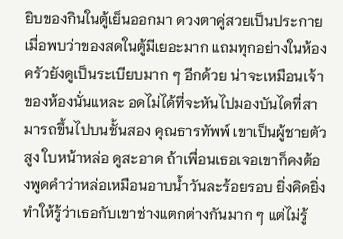ยิบของกินในตู้เย็นออกมา ดวงตาคู่สวยเป็นประกาย เมื่อพบว่าของสดในตู้มีเยอะมาก แถมทุกอย่างในห้องครัวยังดูเป็นระเบียบมาก ๆ อีกด้วย น่าจะเหมือนเจ้าของห้องนั่นแหละ อดไม่ได้ที่จะหันไปมองบันไดที่สามารถขึ้นไปบนชั้นสอง คุณธารทัพพ์ เขาเป็นผู้ชายตัวสูง ใบหน้าหล่อ ดูสะอาด ถ้าเพื่อนเธอเจอเขาก็คงต้องพูดคำว่าหล่อเหมือนอาบน้ำวันละร้อยรอบ ยิ่งคิดยิ่งทำให้รู้ว่าเธอกับเขาช่างแตกต่างกันมาก ๆ แต่ไม่รู้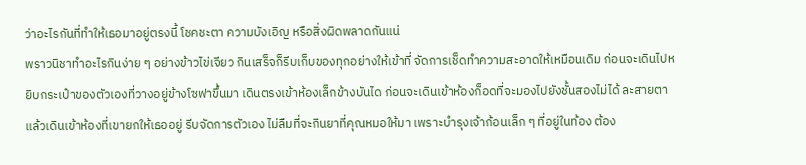ว่าอะไรกันที่ทำให้เธอมาอยู่ตรงนี้ โชคชะตา ความบังเอิญ หรือสิ่งผิดพลาดกันแน่
พราวนิชาทำอะไรกินง่าย ๆ อย่างข้าวไข่เจียว กินเสร็จก็รีบเก็บของทุกอย่างให้เข้าที่ จัดการเช็ดทำความสะอาดให้เหมือนเดิม ก่อนจะเดินไปหยิบกระเป๋าของตัวเองที่วางอยู่ข้างโซฟาขึ้นมา เดินตรงเข้าห้องเล็กข้างบันได ก่อนจะเดินเข้าห้องก็อดที่จะมองไปยังชั้นสองไม่ได้ ละสายตาแล้วเดินเข้าห้องที่เขายกให้เธออยู่ รีบจัดการตัวเอง ไม่ลืมที่จะกินยาที่คุณหมอให้มา เพราะบำรุงเจ้าก้อนเล็ก ๆ ที่อยู่ในท้อง ต้อง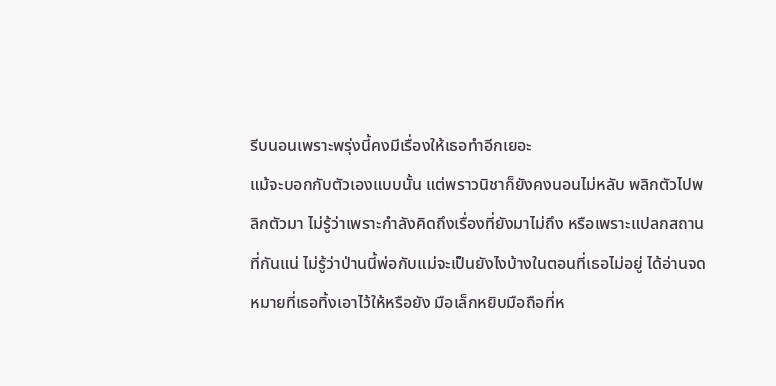รีบนอนเพราะพรุ่งนี้คงมีเรื่องให้เธอทำอีกเยอะ
แม้จะบอกกับตัวเองแบบนั้น แต่พราวนิชาก็ยังคงนอนไม่หลับ พลิกตัวไปพลิกตัวมา ไม่รู้ว่าเพราะกำลังคิดถึงเรื่องที่ยังมาไม่ถึง หรือเพราะแปลกสถานที่กันแน่ ไม่รู้ว่าป่านนี้พ่อกับแม่จะเป็นยังไงบ้างในตอนที่เธอไม่อยู่ ได้อ่านจดหมายที่เธอทิ้งเอาไว้ให้หรือยัง มือเล็กหยิบมือถือที่ห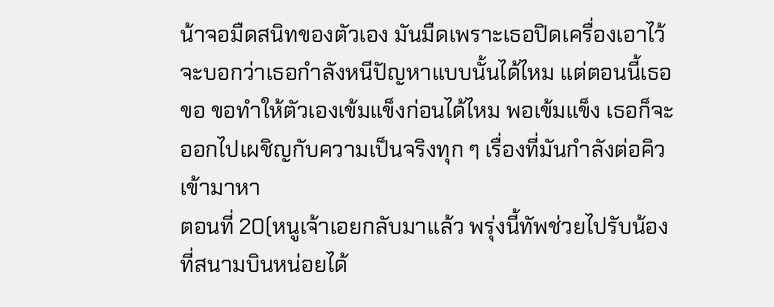น้าจอมืดสนิทของตัวเอง มันมืดเพราะเธอปิดเครื่องเอาไว้ จะบอกว่าเธอกำลังหนีปัญหาแบบนั้นได้ไหม แต่ตอนนี้เธอขอ ขอทำให้ตัวเองเข้มแข็งก่อนได้ไหม พอเข้มแข็ง เธอก็จะออกไปเผชิญกับความเป็นจริงทุก ๆ เรื่องที่มันกำลังต่อคิวเข้ามาหา
ตอนที่ 20(หนูเจ้าเอยกลับมาแล้ว พรุ่งนี้ทัพช่วยไปรับน้องที่สนามบินหน่อยได้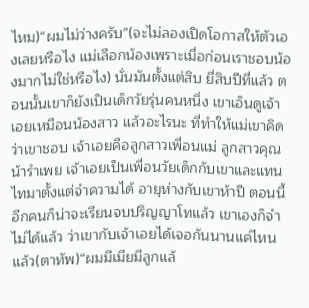ไหม)“ผมไม่ว่างครับ”(จะไม่ลองเปิดโอกาสให้ตัวเองเลยหรือไง แม่เลือกน้องเพราะเมื่อก่อนเราชอบน้องมากไม่ใช่หรือไง) นั่นมันตั้งแต่สิบ ยี่สิบปีที่แล้ว ตอนนั้นเขาก็ยังเป็นเด็กวัยรุ่นคนหนึ่ง เขาเอ็นดูเจ้าเอยเหมือนน้องสาว แล้วอะไรนะ ที่ทำให้แม่เขาคิดว่าเขาชอบ เจ้าเอยคือลูกสาวเพื่อนแม่ ลูกสาวคุณน้ารำเพย เจ้าเอยเป็นเพื่อนวัยเด็กกับเขาและแทนไทมาตั้งแต่จำความได้ อายุห่างกับเขาห้าปี ตอนนี้อีกคนก็น่าจะเรียนจบปริญญาโทแล้ว เขาเองก็จำไม่ได้แล้ว ว่าเขากับเจ้าเอยได้เจอกันนานแค่ไหนแล้ว(ตาทัพ)“ผมมีเมียมีลูกแล้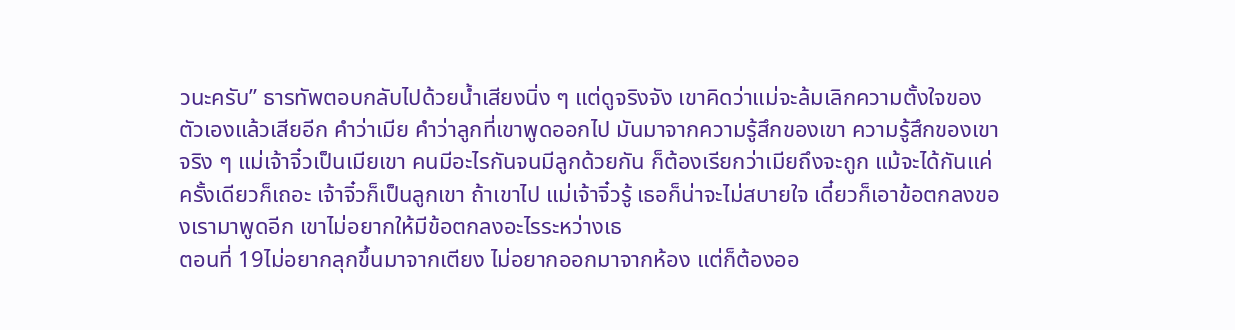วนะครับ” ธารทัพตอบกลับไปด้วยน้ำเสียงนิ่ง ๆ แต่ดูจริงจัง เขาคิดว่าแม่จะล้มเลิกความตั้งใจของตัวเองแล้วเสียอีก คำว่าเมีย คำว่าลูกที่เขาพูดออกไป มันมาจากความรู้สึกของเขา ความรู้สึกของเขาจริง ๆ แม่เจ้าจิ๋วเป็นเมียเขา คนมีอะไรกันจนมีลูกด้วยกัน ก็ต้องเรียกว่าเมียถึงจะถูก แม้จะได้กันแค่ครั้งเดียวก็เถอะ เจ้าจิ๋วก็เป็นลูกเขา ถ้าเขาไป แม่เจ้าจิ๋วรู้ เธอก็น่าจะไม่สบายใจ เดี๋ยวก็เอาข้อตกลงของเรามาพูดอีก เขาไม่อยากให้มีข้อตกลงอะไรระหว่างเธ
ตอนที่ 19ไม่อยากลุกขึ้นมาจากเตียง ไม่อยากออกมาจากห้อง แต่ก็ต้องออ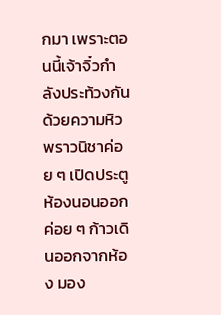กมา เพราะตอนนี้เจ้าจิ๋วกำลังประท้วงกันด้วยความหิว พราวนิชาค่อย ๆ เปิดประตูห้องนอนออก ค่อย ๆ ก้าวเดินออกจากห้อง มอง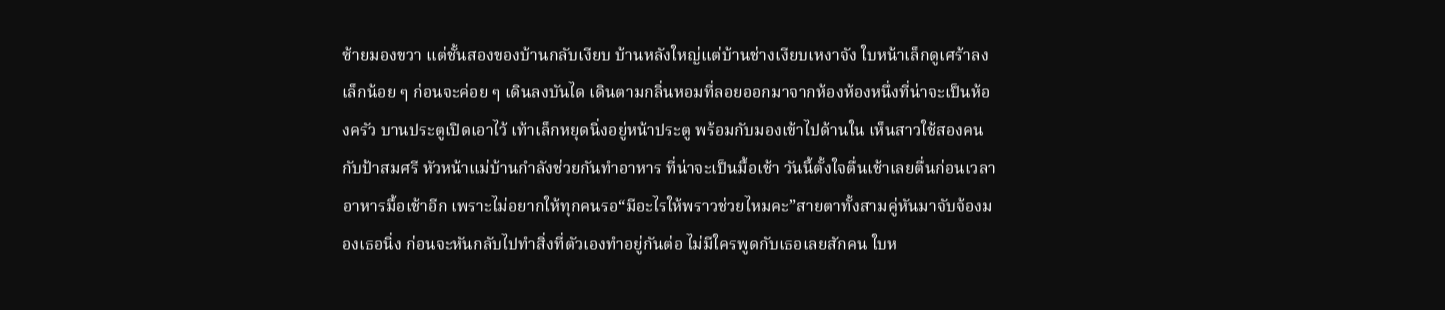ซ้ายมองขวา แต่ชั้นสองของบ้านกลับเงียบ บ้านหลังใหญ่แต่บ้านช่างเงียบเหงาจัง ใบหน้าเล็กดูเศร้าลงเล็กน้อย ๆ ก่อนจะค่อย ๆ เดินลงบันได เดินตามกลิ่นหอมที่ลอยออกมาจากห้องห้องหนึ่งที่น่าจะเป็นห้องครัว บานประตูเปิดเอาไว้ เท้าเล็กหยุดนิ่งอยู่หน้าประตู พร้อมกับมองเข้าไปด้านใน เห็นสาวใช้สองคนกับป้าสมศรี หัวหน้าแม่บ้านกำลังช่วยกันทำอาหาร ที่น่าจะเป็นมื้อเช้า วันนี้ตั้งใจตื่นเช้าเลยตื่นก่อนเวลาอาหารมื้อเช้าอีก เพราะไม่อยากให้ทุกคนรอ“มีอะไรให้พราวช่วยไหมคะ”สายตาทั้งสามคู่หันมาจับจ้องมองเธอนิ่ง ก่อนจะหันกลับไปทำสิ่งที่ตัวเองทำอยู่กันต่อ ไม่มีใครพูดกับเธอเลยสักคน ใบห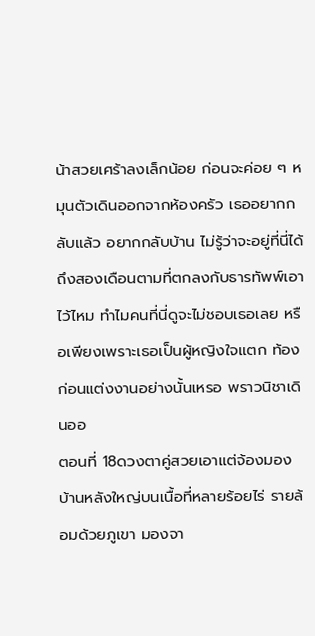น้าสวยเศร้าลงเล็กน้อย ก่อนจะค่อย ๆ หมุนตัวเดินออกจากห้องครัว เธออยากกลับแล้ว อยากกลับบ้าน ไม่รู้ว่าจะอยู่ที่นี่ได้ถึงสองเดือนตามที่ตกลงกับธารทัพพ์เอาไว้ไหม ทำไมคนที่นี่ดูจะไม่ชอบเธอเลย หรือเพียงเพราะเธอเป็นผู้หญิงใจแตก ท้องก่อนแต่งงานอย่างนั้นเหรอ พราวนิชาเดินออ
ตอนที่ 18ดวงตาคู่สวยเอาแต่จ้องมองบ้านหลังใหญ่บนเนื้อที่หลายร้อยไร่ รายล้อมด้วยภูเขา มองจา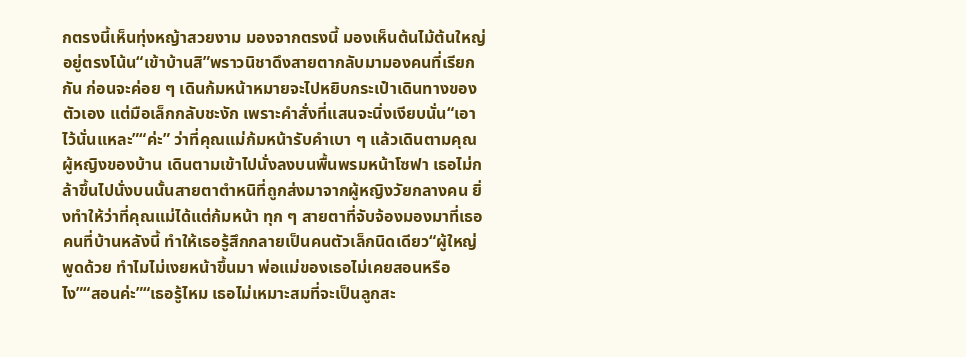กตรงนี้เห็นทุ่งหญ้าสวยงาม มองจากตรงนี้ มองเห็นต้นไม้ต้นใหญ่อยู่ตรงโน้น“เข้าบ้านสิ”พราวนิชาดึงสายตากลับมามองคนที่เรียกกัน ก่อนจะค่อย ๆ เดินก้มหน้าหมายจะไปหยิบกระเป๋าเดินทางของตัวเอง แต่มือเล็กกลับชะงัก เพราะคำสั่งที่แสนจะนิ่งเงียบนั่น“เอาไว้นั่นแหละ”“ค่ะ” ว่าที่คุณแม่ก้มหน้ารับคำเบา ๆ แล้วเดินตามคุณผู้หญิงของบ้าน เดินตามเข้าไปนั่งลงบนพื้นพรมหน้าโซฟา เธอไม่กล้าขึ้นไปนั่งบนนั้นสายตาตำหนิที่ถูกส่งมาจากผู้หญิงวัยกลางคน ยิ่งทำให้ว่าที่คุณแม่ได้แต่ก้มหน้า ทุก ๆ สายตาที่จับจ้องมองมาที่เธอ คนที่บ้านหลังนี้ ทำให้เธอรู้สึกกลายเป็นคนตัวเล็กนิดเดียว“ผู้ใหญ่พูดด้วย ทำไมไม่เงยหน้าขึ้นมา พ่อแม่ของเธอไม่เคยสอนหรือไง”“สอนค่ะ”“เธอรู้ไหม เธอไม่เหมาะสมที่จะเป็นลูกสะ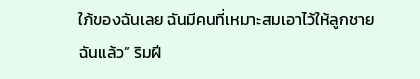ใภ้ของฉันเลย ฉันมีคนที่เหมาะสมเอาไว้ให้ลูกชายฉันแล้ว” ริมฝี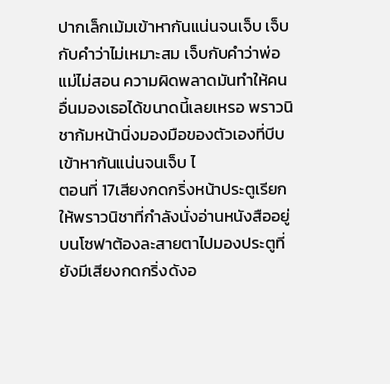ปากเล็กเม้มเข้าหากันแน่นจนเจ็บ เจ็บกับคำว่าไม่เหมาะสม เจ็บกับคำว่าพ่อแม่ไม่สอน ความผิดพลาดมันทำให้คนอื่นมองเธอได้ขนาดนี้เลยเหรอ พราวนิชาก้มหน้านิ่งมองมือของตัวเองที่บีบเข้าหากันแน่นจนเจ็บ ไ
ตอนที่ 17เสียงกดกริ่งหน้าประตูเรียกให้พราวนิชาที่กำลังนั่งอ่านหนังสืออยู่บนโซฟาต้องละสายตาไปมองประตูที่ยังมีเสียงกดกริ่งดังอ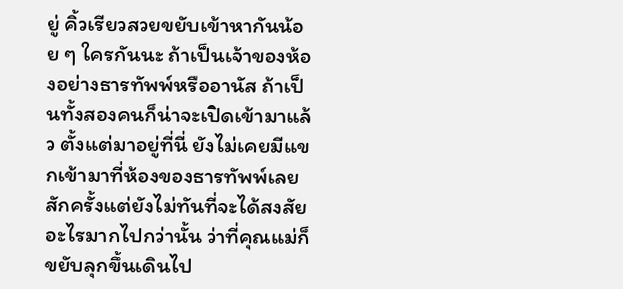ยู่ คิ้วเรียวสวยขยับเข้าหากันน้อย ๆ ใครกันนะ ถ้าเป็นเจ้าของห้องอย่างธารทัพพ์หรืออานัส ถ้าเป็นทั้งสองคนก็น่าจะเปิดเข้ามาแล้ว ตั้งแต่มาอยู่ที่นี่ ยังไม่เคยมีแขกเข้ามาที่ห้องของธารทัพพ์เลยสักครั้งแต่ยังไม่ทันที่จะได้สงสัยอะไรมากไปกว่านั้น ว่าที่คุณแม่ก็ขยับลุกขึ้นเดินไป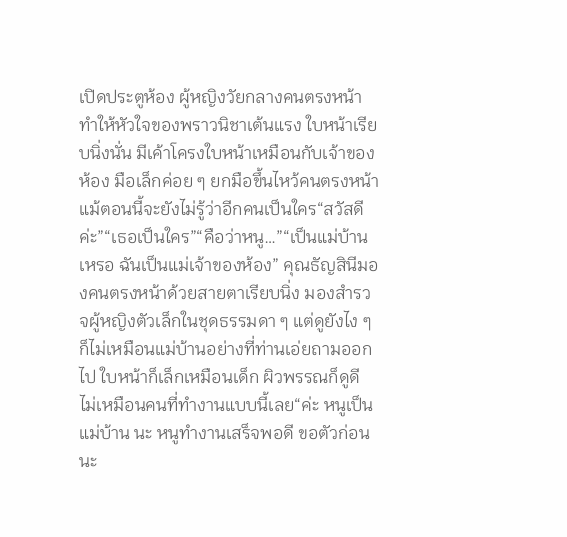เปิดประตูห้อง ผู้หญิงวัยกลางคนตรงหน้าทำให้หัวใจของพราวนิชาเต้นแรง ใบหน้าเรียบนิ่งนั่น มีเค้าโครงใบหน้าเหมือนกับเจ้าของห้อง มือเล็กค่อย ๆ ยกมือขึ้นไหว้คนตรงหน้า แม้ตอนนี้จะยังไม่รู้ว่าอีกคนเป็นใคร“สวัสดีค่ะ”“เธอเป็นใคร”“คือว่าหนู…”“เป็นแม่บ้านเหรอ ฉันเป็นแม่เจ้าของห้อง” คุณธัญสินีมองคนตรงหน้าด้วยสายตาเรียบนิ่ง มองสำรวจผู้หญิงตัวเล็กในชุดธรรมดา ๆ แต่ดูยังไง ๆ ก็ไม่เหมือนแม่บ้านอย่างที่ท่านเอ่ยถามออกไป ใบหน้าก็เล็กเหมือนเด็ก ผิวพรรณก็ดูดี ไม่เหมือนคนที่ทำงานแบบนี้เลย“ค่ะ หนูเป็นแม่บ้าน นะ หนูทำงานเสร็จพอดี ขอตัวก่อนนะ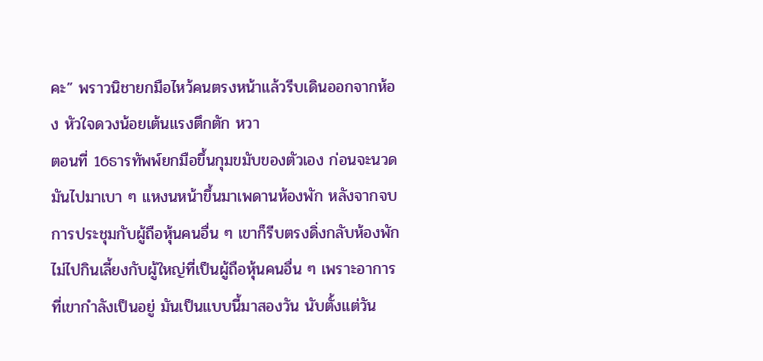คะ” พราวนิชายกมือไหว้คนตรงหน้าแล้วรีบเดินออกจากห้อง หัวใจดวงน้อยเต้นแรงตึกตัก หวา
ตอนที่ 16ธารทัพพ์ยกมือขึ้นกุมขมับของตัวเอง ก่อนจะนวดมันไปมาเบา ๆ แหงนหน้าขึ้นมาเพดานห้องพัก หลังจากจบการประชุมกับผู้ถือหุ้นคนอื่น ๆ เขาก็รีบตรงดิ่งกลับห้องพัก ไม่ไปกินเลี้ยงกับผู้ใหญ่ที่เป็นผู้ถือหุ้นคนอื่น ๆ เพราะอาการที่เขากำลังเป็นอยู่ มันเป็นแบบนี้มาสองวัน นับตั้งแต่วัน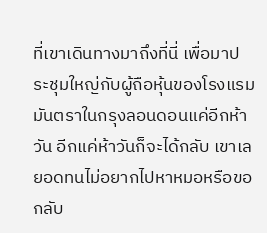ที่เขาเดินทางมาถึงที่นี่ เพื่อมาประชุมใหญ่กับผู้ถือหุ้นของโรงแรมมันตราในกรุงลอนดอนแค่อีกห้าวัน อีกแค่ห้าวันก็จะได้กลับ เขาเลยอดทนไม่อยากไปหาหมอหรือขอกลับ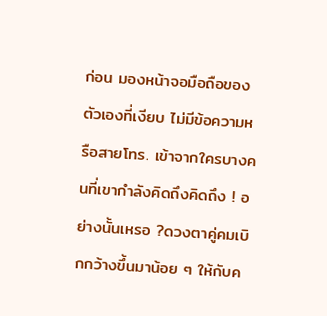ก่อน มองหน้าจอมือถือของตัวเองที่เงียบ ไม่มีข้อความหรือสายโทร. เข้าจากใครบางคนที่เขากำลังคิดถึงคิดถึง ! อย่างนั้นเหรอ ?ดวงตาคู่คมเบิกกว้างขึ้นมาน้อย ๆ ให้กับค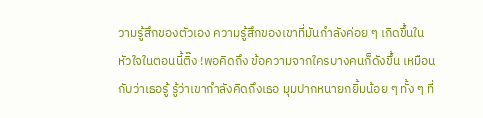วามรู้สึกของตัวเอง ความรู้สึกของเขาที่มันกำลังค่อย ๆ เกิดขึ้นในหัวใจในตอนนี้ติ๊ง !พอคิดถึง ข้อความจากใครบางคนก็ดังขึ้น เหมือนกับว่าเธอรู้ รู้ว่าเขากำลังคิดถึงเธอ มุมปากหนายกยิ้มน้อย ๆ ทั้ง ๆ ที่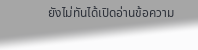ยังไม่ทันได้เปิดอ่านข้อความ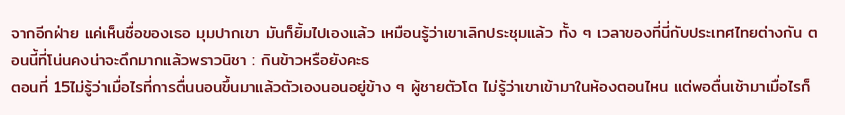จากอีกฝ่าย แค่เห็นชื่อของเธอ มุมปากเขา มันก็ยิ้มไปเองแล้ว เหมือนรู้ว่าเขาเลิกประชุมแล้ว ทั้ง ๆ เวลาของที่นี่กับประเทศไทยต่างกัน ตอนนี้ที่โน่นคงน่าจะดึกมากแล้วพราวนิชา : กินข้าวหรือยังคะธ
ตอนที่ 15ไม่รู้ว่าเมื่อไรที่การตื่นนอนขึ้นมาแล้วตัวเองนอนอยู่ข้าง ๆ ผู้ชายตัวโต ไม่รู้ว่าเขาเข้ามาในห้องตอนไหน แต่พอตื่นเช้ามาเมื่อไรก็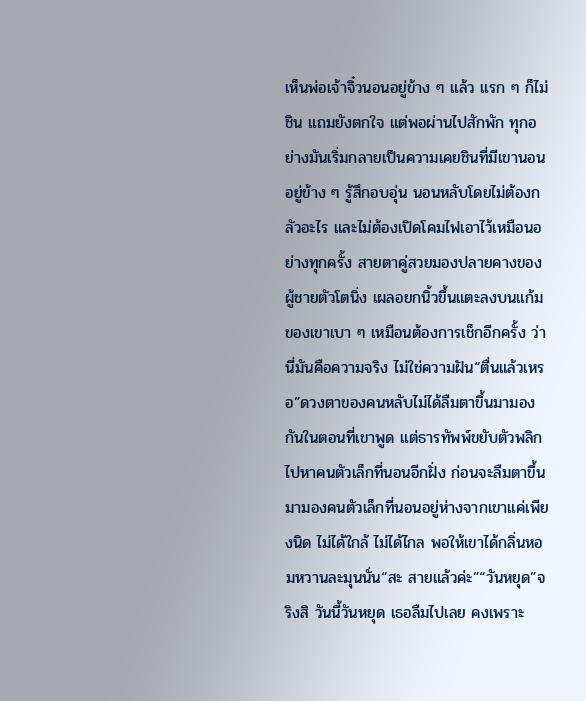เห็นพ่อเจ้าจิ๋วนอนอยู่ข้าง ๆ แล้ว แรก ๆ ก็ไม่ชิน แถมยังตกใจ แต่พอผ่านไปสักพัก ทุกอย่างมันเริ่มกลายเป็นความเคยชินที่มีเขานอนอยู่ข้าง ๆ รู้สึกอบอุ่น นอนหลับโดยไม่ต้องกลัวอะไร และไม่ต้องเปิดโคมไฟเอาไว้เหมือนอย่างทุกครั้ง สายตาคู่สวยมองปลายคางของผู้ชายตัวโตนิ่ง เผลอยกนิ้วขึ้นแตะลงบนแก้มของเขาเบา ๆ เหมือนต้องการเช็กอีกครั้ง ว่านี่มันคือความจริง ไม่ใช่ความฝัน“ตื่นแล้วเหรอ”ดวงตาของคนหลับไม่ได้ลืมตาขึ้นมามองกันในตอนที่เขาพูด แต่ธารทัพพ์ขยับตัวพลิกไปหาคนตัวเล็กที่นอนอีกฝั่ง ก่อนจะลืมตาขึ้นมามองคนตัวเล็กที่นอนอยู่ห่างจากเขาแค่เพียงนิด ไม่ได้ใกล้ ไม่ได้ไกล พอให้เขาได้กลิ่นหอมหวานละมุนนั่น“สะ สายแล้วค่ะ”“วันหยุด”จริงสิ วันนี้วันหยุด เธอลืมไปเลย คงเพราะ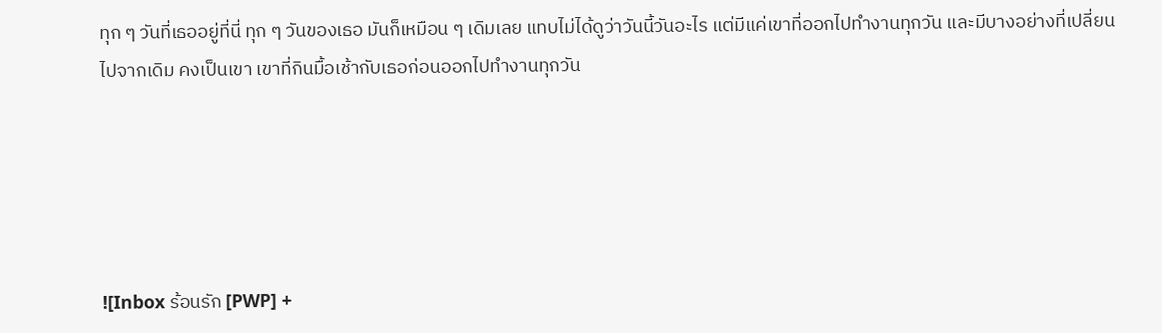ทุก ๆ วันที่เธออยู่ที่นี่ ทุก ๆ วันของเธอ มันก็เหมือน ๆ เดิมเลย แทบไม่ได้ดูว่าวันนี้วันอะไร แต่มีแค่เขาที่ออกไปทำงานทุกวัน และมีบางอย่างที่เปลี่ยนไปจากเดิม คงเป็นเขา เขาที่กินมื้อเช้ากับเธอก่อนออกไปทำงานทุกวัน





![Inbox ร้อนรัก [PWP] +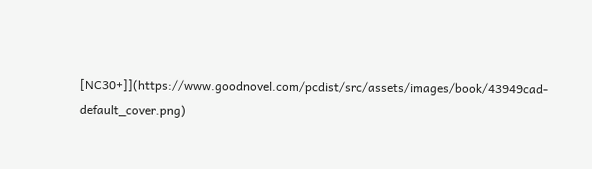[NC30+]](https://www.goodnovel.com/pcdist/src/assets/images/book/43949cad-default_cover.png)